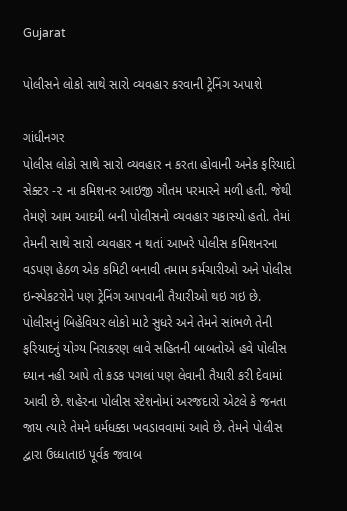Gujarat

પોલીસને લોકો સાથે સારો વ્યવહાર કરવાની ટ્રેનિંગ અપાશે

ગાંધીનગર
પોલીસ લોકો સાથે સારો વ્યવહાર ન કરતા હોવાની અનેક ફરિયાદો સેક્ટર -૨ ના કમિશનર આઇજી ગૌતમ પરમારને મળી હતી. જેથી તેમણે આમ આદમી બની પોલીસનો વ્યવહાર ચકાસ્યો હતો. તેમાં તેમની સાથે સારો વ્યવહાર ન થતાં આખરે પોલીસ કમિશનરના વડપણ હેઠળ એક કમિટી બનાવી તમામ કર્મચારીઓ અને પોલીસ ઇન્સ્પેકટરોને પણ ટ્રેનિંગ આપવાની તૈયારીઓ થઇ ગઇ છે. પોલીસનું બિહેવિયર લોકો માટે સુધરે અને તેમને સાંભળે તેની ફરિયાદનું યોગ્ય નિરાકરણ લાવે સહિતની બાબતોએ હવે પોલીસ ધ્યાન નહી આપે તો કડક પગલાં પણ લેવાની તૈયારી કરી દેવામાં આવી છે. શહેરના પોલીસ સ્ટેશનોમાં અરજદારો એટલે કે જનતા જાય ત્યારે તેમને ધર્મધક્કા ખવડાવવામાં આવે છે. તેમને પોલીસ દ્વારા ઉધ્ધાતાઇ પૂર્વક જવાબ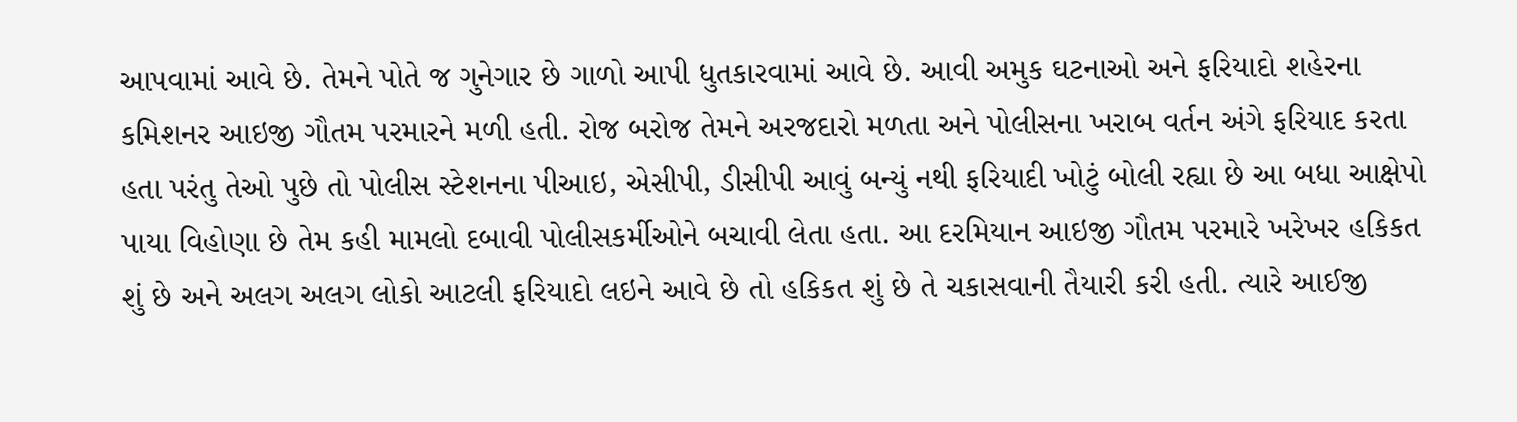આપવામાં આવે છે. તેમને પોતે જ ગુનેગાર છે ગાળો આપી ધુતકારવામાં આવે છે. આવી અમુક ઘટનાઓ અને ફરિયાદો શહેરના કમિશનર આઇજી ગૌતમ પરમારને મળી હતી. રોજ બરોજ તેમને અરજદારો મળતા અને પોલીસના ખરાબ વર્તન અંગે ફરિયાદ કરતા હતા પરંતુ તેઓ પુછે તો પોલીસ સ્ટેશનના પીઆઇ, એસીપી, ડીસીપી આવું બન્યું નથી ફરિયાદી ખોટું બોલી રહ્યા છે આ બધા આક્ષેપો પાયા વિહોણા છે તેમ કહી મામલો દબાવી પોલીસકર્મીઓને બચાવી લેતા હતા. આ દરમિયાન આઇજી ગૌતમ પરમારે ખરેખર હકિકત શું છે અને અલગ અલગ લોકો આટલી ફરિયાદો લઇને આવે છે તો હકિકત શું છે તે ચકાસવાની તૈયારી કરી હતી. ત્યારે આઈજી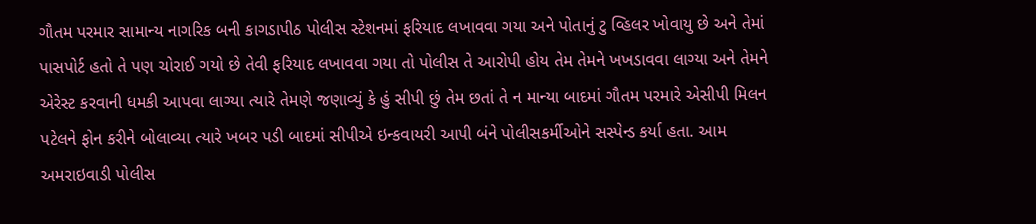ગૌતમ પરમાર સામાન્ય નાગરિક બની કાગડાપીઠ પોલીસ સ્ટેશનમાં ફરિયાદ લખાવવા ગયા અને પોતાનું ટુ વ્હિલર ખોવાયુ છે અને તેમાં પાસપોર્ટ હતો તે પણ ચોરાઈ ગયો છે તેવી ફરિયાદ લખાવવા ગયા તો પોલીસ તે આરોપી હોય તેમ તેમને ખખડાવવા લાગ્યા અને તેમને એરેસ્ટ કરવાની ધમકી આપવા લાગ્યા ત્યારે તેમણે જણાવ્યું કે હું સીપી છું તેમ છતાં તે ન માન્યા બાદમાં ગૌતમ પરમારે એસીપી મિલન પટેલને ફોન કરીને બોલાવ્યા ત્યારે ખબર પડી બાદમાં સીપીએ ઇન્કવાયરી આપી બંને પોલીસકર્મીઓને સસ્પેન્ડ કર્યા હતા. આમ અમરાઇવાડી પોલીસ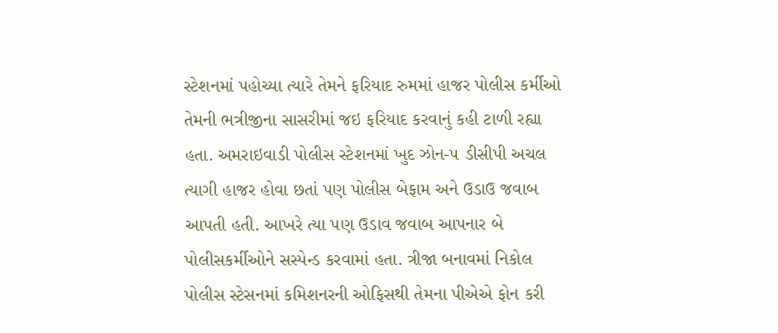સ્ટેશનમાં પહોચ્યા ત્યારે તેમને ફરિયાદ રુમમાં હાજર પોલીસ કર્મીઓ તેમની ભત્રીજીના સાસરીમાં જઇ ફરિયાદ કરવાનું કહી ટાળી રહ્યા હતા. અમરાઇવાડી પોલીસ સ્ટેશનમાં ખુદ ઝોન-૫ ડીસીપી અચલ ત્યાગી હાજર હોવા છતાં પણ પોલીસ બેફામ અને ઉડાઉ જવાબ આપતી હતી. આખરે ત્યા પણ ઉડાવ જવાબ આપનાર બે પોલીસકર્મીઓને સસ્પેન્ડ કરવામાં હતા. ત્રીજા બનાવમાં નિકોલ પોલીસ સ્ટેસનમાં કમિશનરની ઓફિસથી તેમના પીએએ ફોન કરી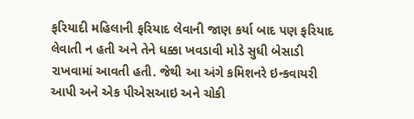ફરિયાદી મહિલાની ફરિયાદ લેવાની જાણ કર્યા બાદ પણ ફરિયાદ લેવાતી ન હતી અને તેને ધક્કા ખવડાવી મોડે સુધી બેસાડી રાખવામાં આવતી હતી. જેથી આ અંગે કમિશનરે ઇન્કવાયરી આપી અને એક પીએસઆઇ અને ચોકી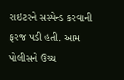રાઇટરને સસ્પેન્ડ કરવાની ફરજ પડી હતી. આમ પોલીસને ઉચ્ચ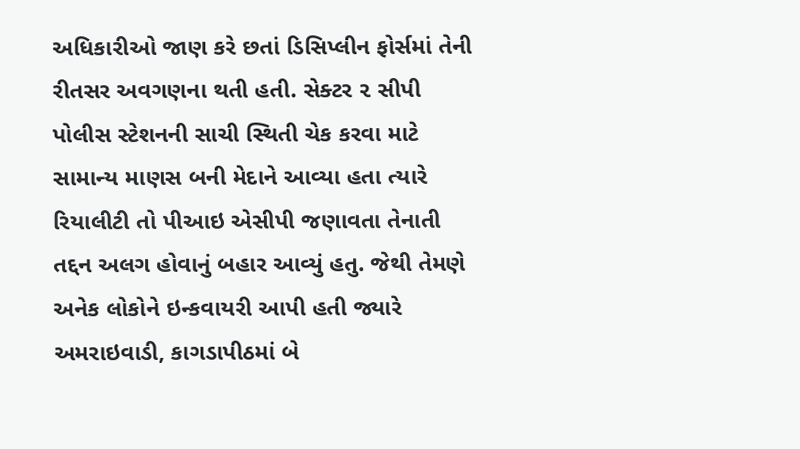અધિકારીઓ જાણ કરે છતાં ડિસિપ્લીન ફોર્સમાં તેની રીતસર અવગણના થતી હતી. સેક્ટર ૨ સીપી પોલીસ સ્ટેશનની સાચી સ્થિતી ચેક કરવા માટે સામાન્ય માણસ બની મેદાને આવ્યા હતા ત્યારે રિયાલીટી તો પીઆઇ એસીપી જણાવતા તેનાતી તદ્દન અલગ હોવાનું બહાર આવ્યું હતુ. જેથી તેમણે અનેક લોકોને ઇન્કવાયરી આપી હતી જ્યારે અમરાઇવાડી, કાગડાપીઠમાં બે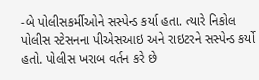-બે પોલીસકર્મીઓને સસ્પેન્ડ કર્યા હતા. ત્યારે નિકોલ પોલીસ સ્ટેસનના પીએસઆઇ અને રાઇટરને સસ્પેન્ડ કર્યો હતો. પોલીસ ખરાબ વર્તન કરે છે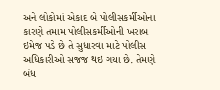અને લોકોમાં એકાદ બે પોલીસકર્મીઓના કારણે તમામ પોલીસકર્મીઓની ખરાબ ઇમેજ પડે છે તે સુધારવા માટે પોલીસ અધિકારીઓ સજજ થઇ ગયા છે. તેમણે બંધ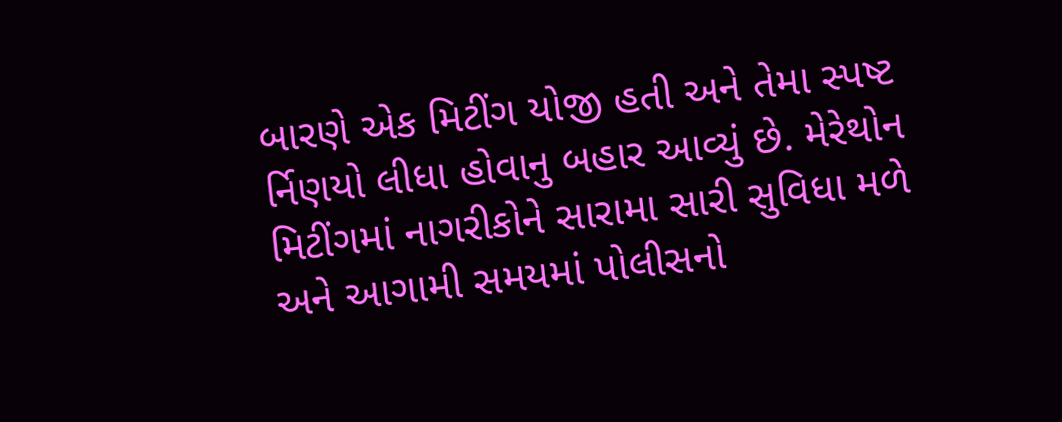બારણે એક મિટીંગ યોજી હતી અને તેમા સ્પષ્ટ ર્નિણયો લીધા હોવાનુ બહાર આવ્યું છે. મેરેથોન મિટીંગમાં નાગરીકોને સારામા સારી સુવિધા મળે અને આગામી સમયમાં પોલીસનો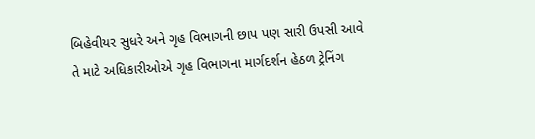બિહેવીયર સુધરે અને ગૃહ વિભાગની છાપ પણ સારી ઉપસી આવે તે માટે અધિકારીઓએ ગૃહ વિભાગના માર્ગદર્શન હેઠળ ટ્રેનિંગ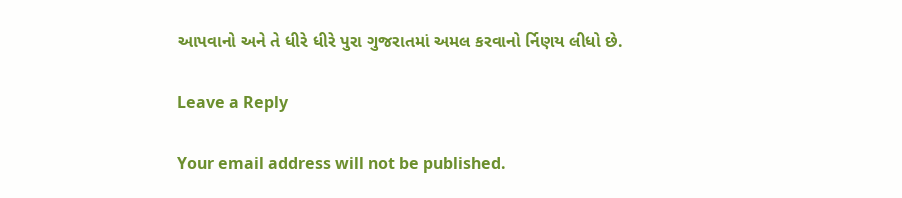આપવાનો અને તે ધીરે ધીરે પુરા ગુજરાતમાં અમલ કરવાનો ર્નિણય લીધો છે.

Leave a Reply

Your email address will not be published.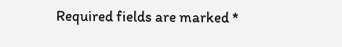Required fields are marked *